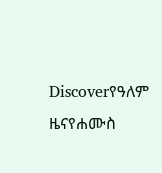Discoverየዓለም ዜናየሐሙስ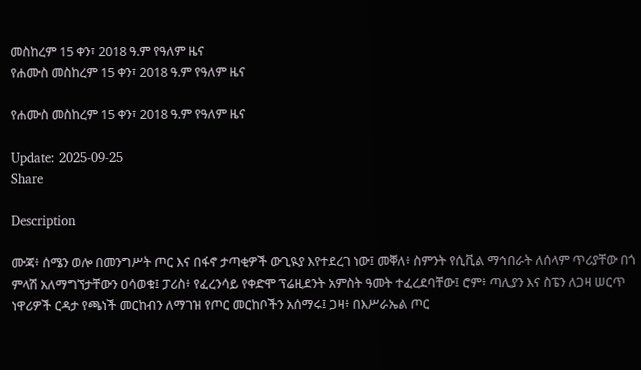መስከረም 15 ቀን፣ 2018 ዓ.ም የዓለም ዜና
የሐሙስ መስከረም 15 ቀን፣ 2018 ዓ.ም የዓለም ዜና

የሐሙስ መስከረም 15 ቀን፣ 2018 ዓ.ም የዓለም ዜና

Update: 2025-09-25
Share

Description

ሙጃ፥ ሰሜን ወሎ በመንግሥት ጦር እና በፋኖ ታጣቂዎች ውጊዪያ እየተደረገ ነው፤ መቐለ፥ ስምንት የሲቪል ማኅበራት ለሰላም ጥሪያቸው በጎ ምላሽ አለማግኘታቸውን ዐሳወቁ፤ ፓሪስ፥ የፈረንሳይ የቀድሞ ፕሬዚደንት አምስት ዓመት ተፈረደባቸው፤ ሮም፥ ጣሊያን እና ስፔን ለጋዛ ሠርጥ ነዋሪዎች ርዳታ የጫነች መርከብን ለማገዝ የጦር መርከቦችን አሰማሩ፤ ጋዛ፥ በእሥራኤል ጦር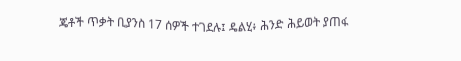ጄቶች ጥቃት ቢያንስ 17 ሰዎች ተገደሉ፤ ዴልሂ፥ ሕንድ ሕይወት ያጠፋ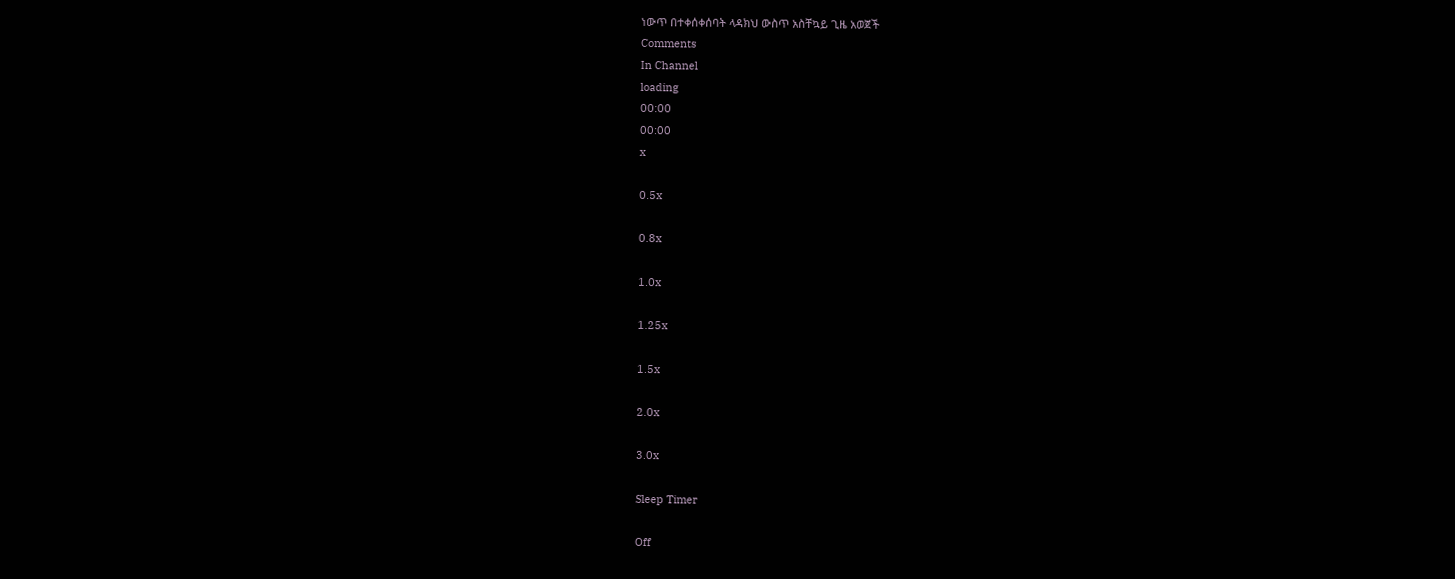ነውጥ በተቀሰቀሰባት ላዳክህ ውስጥ አስቸኳይ ጊዜ አወጀች
Comments
In Channel
loading
00:00
00:00
x

0.5x

0.8x

1.0x

1.25x

1.5x

2.0x

3.0x

Sleep Timer

Off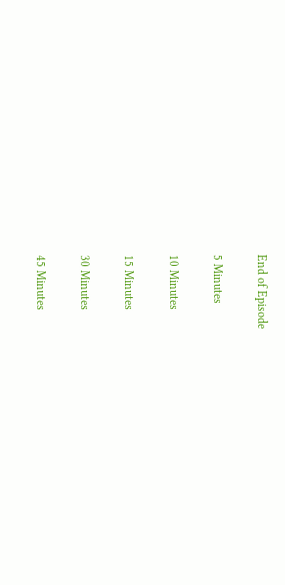End of Episode

5 Minutes

10 Minutes

15 Minutes

30 Minutes

45 Minutes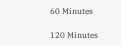60 Minutes

120 Minutes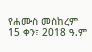የሐሙስ መስከረም 15 ቀን፣ 2018 ዓ.ም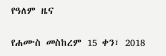የዓለም ዜና

የሐሙስ መስከረም 15 ቀን፣ 2018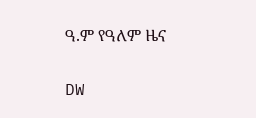ዓ.ም የዓለም ዜና

DW